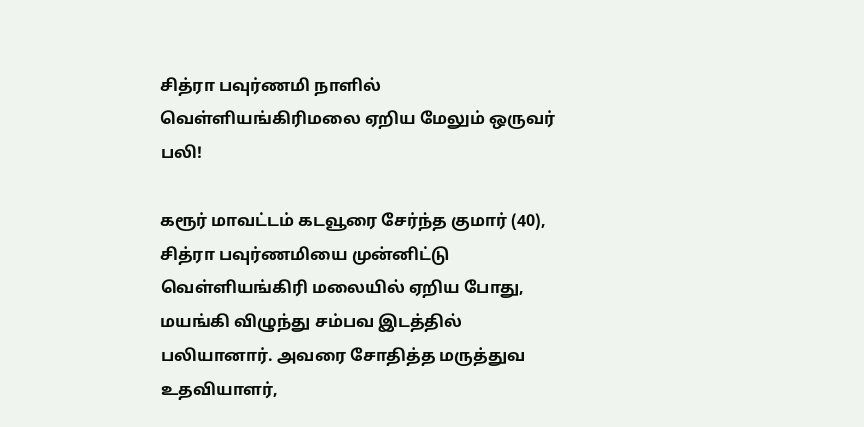சித்ரா பவுர்ணமி நாளில் வெள்ளியங்கிரிமலை ஏறிய மேலும் ஒருவர் பலி!

கரூர் மாவட்டம் கடவூரை சேர்ந்த குமார் (40), சித்ரா பவுர்ணமியை முன்னிட்டு வெள்ளியங்கிரி மலையில் ஏறிய போது, மயங்கி விழுந்து சம்பவ இடத்தில் பலியானார். அவரை சோதித்த மருத்துவ உதவியாளர்,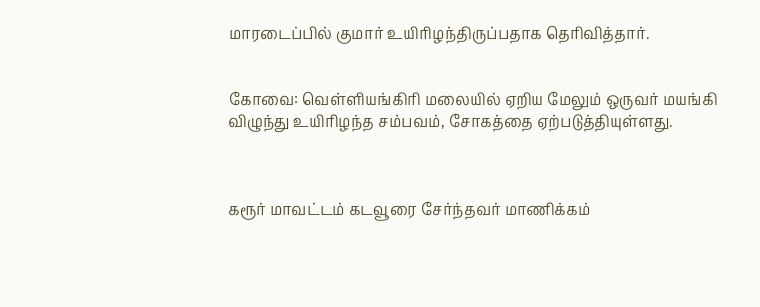மாரடைப்பில் குமார் உயிரிழந்திருப்பதாக தெரிவித்தார்.


கோவை: வெள்ளியங்கிரி மலையில் ஏறிய மேலும் ஒருவர் மயங்கி விழுந்து உயிரிழந்த சம்பவம், சோகத்தை ஏற்படுத்தியுள்ளது.



கரூர் மாவட்டம் கடவூரை சேர்ந்தவர் மாணிக்கம்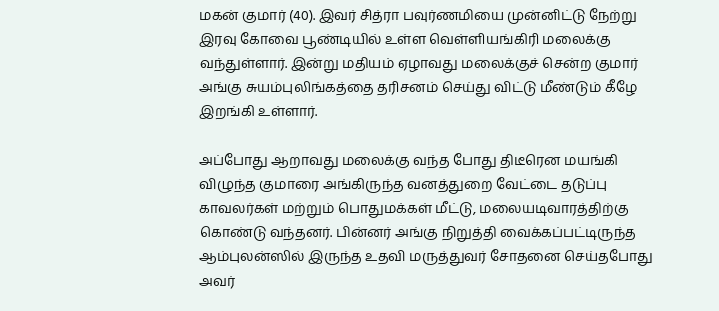மகன் குமார் (40). இவர் சித்ரா பவுர்ணமியை முன்னிட்டு நேற்று இரவு கோவை பூண்டியில் உள்ள வெள்ளியங்கிரி மலைக்கு வந்துள்ளார். இன்று மதியம் ஏழாவது மலைக்குச் சென்ற குமார் அங்கு சுயம்புலிங்கத்தை தரிசனம் செய்து விட்டு மீண்டும் கீழே இறங்கி உள்ளார்.

அப்போது ஆறாவது மலைக்கு வந்த போது திடீரென மயங்கி விழுந்த குமாரை அங்கிருந்த வனத்துறை வேட்டை தடுப்பு காவலர்கள் மற்றும் பொதுமக்கள் மீட்டு, மலையடிவாரத்திற்கு கொண்டு வந்தனர். பின்னர் அங்கு நிறுத்தி வைக்கப்பட்டிருந்த ஆம்புலன்ஸில் இருந்த உதவி மருத்துவர் சோதனை செய்தபோது அவர்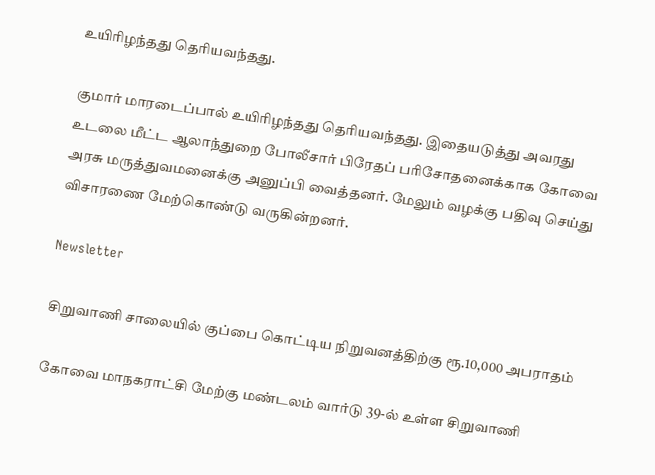உயிரிழந்தது தெரியவந்தது.

குமார் மாரடைப்பால் உயிரிழந்தது தெரியவந்தது. இதையடுத்து அவரது உடலை மீட்ட ஆலாந்துறை போலீசார் பிரேதப் பரிசோதனைக்காக கோவை அரசு மருத்துவமனைக்கு அனுப்பி வைத்தனர். மேலும் வழக்கு பதிவு செய்து விசாரணை மேற்கொண்டு வருகின்றனர்.

Newsletter

சிறுவாணி சாலையில் குப்பை கொட்டிய நிறுவனத்திற்கு ரூ.10,000 அபராதம்

கோவை மாநகராட்சி மேற்கு மண்டலம் வார்டு 39-ல் உள்ள சிறுவாணி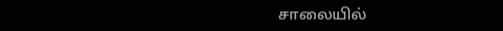சாலையில்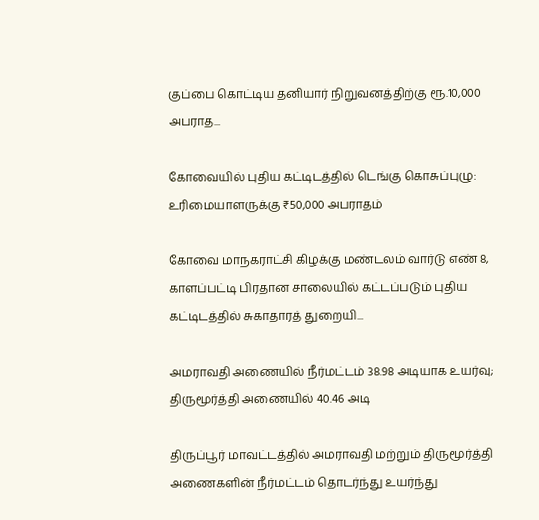குப்பை கொட்டிய தனியார் நிறுவனத்திற்கு ரூ.10,000 அபராத...

கோவையில் புதிய கட்டிடத்தில் டெங்கு கொசுப்புழு: உரிமையாளருக்கு ₹50,000 அபராதம்

கோவை மாநகராட்சி கிழக்கு மண்டலம் வார்டு எண் 8, காளப்பட்டி பிரதான சாலையில் கட்டப்படும் புதிய கட்டிடத்தில் சுகாதாரத் துறையி...

அமராவதி அணையில் நீர்மட்டம் 38.98 அடியாக உயர்வு; திருமூர்த்தி அணையில் 40.46 அடி

திருப்பூர் மாவட்டத்தில் அமராவதி மற்றும் திருமூர்த்தி அணைகளின் நீர்மட்டம் தொடர்ந்து உயர்ந்து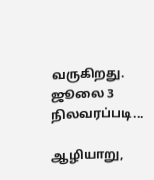வருகிறது. ஜூலை 3 நிலவரப்படி...

ஆழியாறு,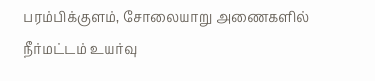பரம்பிக்குளம், சோலையாறு அணைகளில் நீர்மட்டம் உயர்வு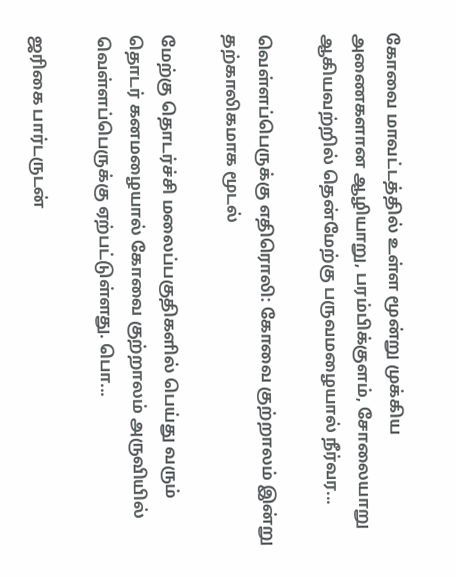கோவை மாவட்டத்தில் உள்ள மூன்று முக்கிய அணைகளான ஆழியாறு, பரம்பிக்குளம், சோலையாறு ஆகியவற்றில் தென்மேற்கு பருவமழையால் நீர்வர...

வெள்ளப்பெருக்கு எதிரொலி: கோவை குற்றாலம் இன்று தற்காலிகமாக மூடல்

மேற்கு தொடர்ச்சி மலைப்பகுதிகளில் பெய்து வரும் தொடர் கனமழையால் கோவை குற்றாலம் அருவியில் வெள்ளப்பெருக்கு ஏற்பட்டுள்ளது. பொ...

ஜரிகை பார்டருடன்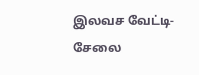இலவச வேட்டி-சேலை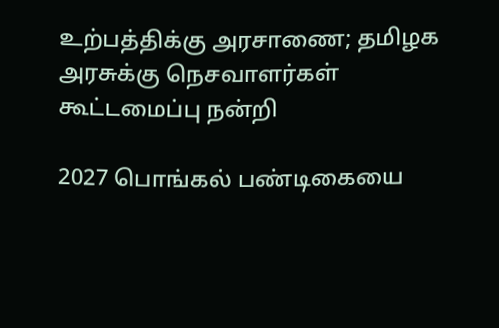உற்பத்திக்கு அரசாணை; தமிழக அரசுக்கு நெசவாளர்கள் கூட்டமைப்பு நன்றி

2027 பொங்கல் பண்டிகையை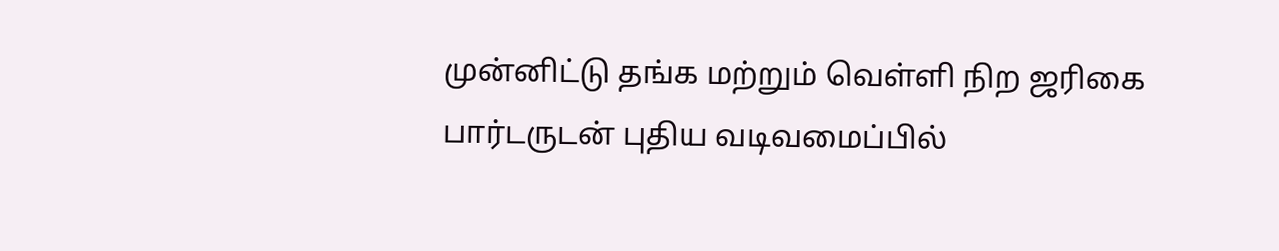முன்னிட்டு தங்க மற்றும் வெள்ளி நிற ஜரிகை பார்டருடன் புதிய வடிவமைப்பில்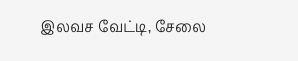இலவச வேட்டி, சேலை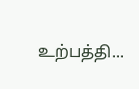உற்பத்தி...